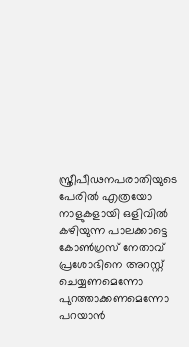സ്ത്രീപീഢനപരാതിയുടെ പേരില്‍ എത്രയോ നാളുകളായി ഒളിവില്‍ കഴിയുന്ന പാലക്കാട്ടെ കോണ്‍ഗ്രസ് നേതാവ് പ്രശോഭിനെ അറസ്റ്റ് ചെയ്യണമെന്നോ പുറത്താക്കണമെന്നോ പറയാന്‍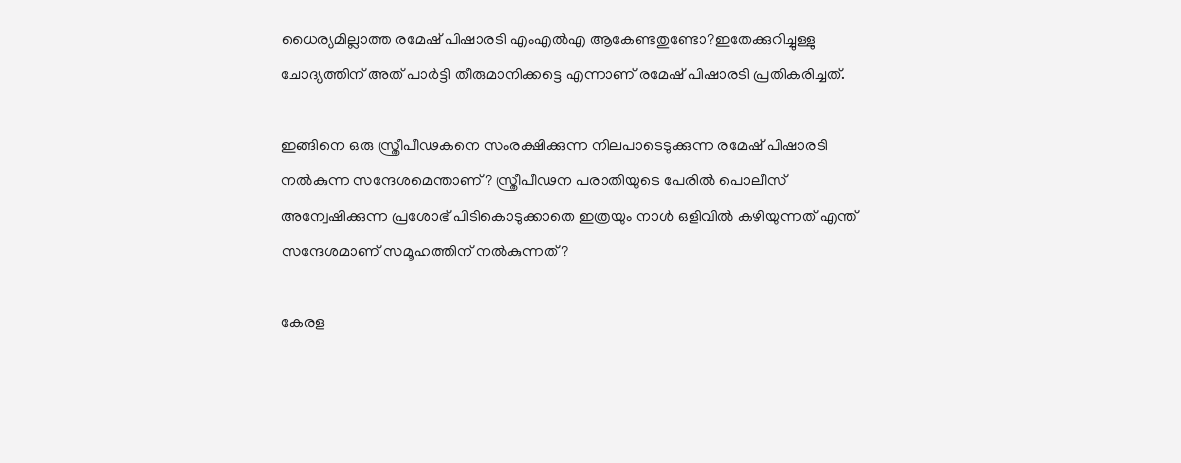ധൈര്യമില്ലാത്ത രമേഷ് പിഷാരടി എംഎല്‍എ ആകേണ്ടതുണ്ടോ?ഇതേക്കുറിച്ചുള്ളു ചോദ്യത്തിന് അത് പാര്‍ട്ടി തീരുമാനിക്കട്ടെ എന്നാണ് രമേഷ് പിഷാരടി പ്രതികരിച്ചത്.

ഇങ്ങിനെ ഒരു സ്ത്രീപീഢകനെ സംരക്ഷിക്കുന്ന നിലപാടെടുക്കുന്ന രമേഷ് പിഷാരടി നല്‍കുന്ന സന്ദേശമെന്താണ്? സ്ത്രീപീഢന പരാതിയുടെ പേരില്‍ പൊലീസ് അന്വേഷിക്കുന്ന പ്രശോഭ് പിടികൊടുക്കാതെ ഇത്രയും നാള്‍ ഒളിവില്‍ കഴിയുന്നത് എന്ത് സന്ദേശമാണ് സമൂഹത്തിന് നല്‍കുന്നത്?

കേരള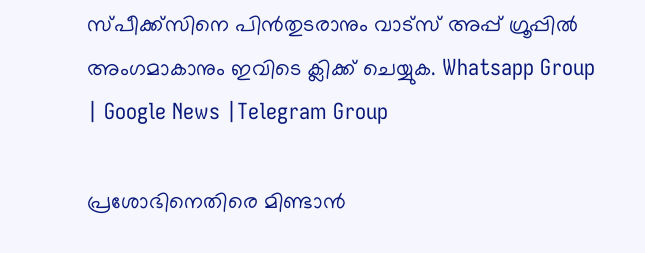സ്പീക്ക്സിനെ പിൻതുടരാനും വാട്സ് അപ്പ് ഗ്രൂപ്പിൽ അംഗമാകാനും ഇവിടെ ക്ലിക്ക് ചെയ്യുക. Whatsapp Group | Google News |Telegram Group

പ്രശോഭിനെതിരെ മിണ്ടാന്‍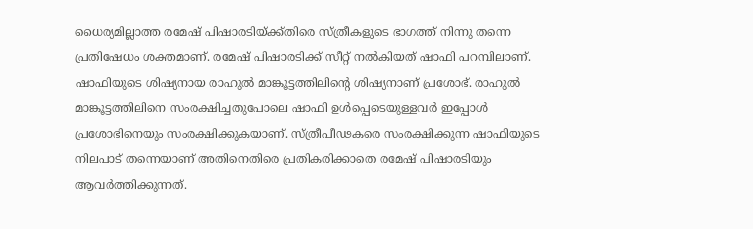ധൈര്യമില്ലാത്ത രമേഷ് പിഷാരടിയ്‌ക്ക്തിരെ സ്ത്രീകളുടെ ഭാഗത്ത് നിന്നു തന്നെ പ്രതിഷേധം ശക്തമാണ്. രമേഷ് പിഷാരടിക്ക് സീറ്റ് നല്‍കിയത് ഷാഫി പറമ്പിലാണ്. ഷാഫിയുടെ ശിഷ്യനായ രാഹുല്‍ മാങ്കൂട്ടത്തിലിന്റെ ശിഷ്യനാണ് പ്രശോഭ്. രാഹുല്‍ മാങ്കൂട്ടത്തിലിനെ സംരക്ഷിച്ചതുപോലെ ഷാഫി ഉള്‍പ്പെടെയുള്ളവര്‍ ഇപ്പോള്‍ പ്രശോഭിനെയും സംരക്ഷിക്കുകയാണ്. സ്ത്രീപീഢകരെ സംരക്ഷിക്കുന്ന ഷാഫിയുടെ നിലപാട് തന്നെയാണ് അതിനെതിരെ പ്രതികരിക്കാതെ രമേഷ് പിഷാരടിയും ആവര്‍ത്തിക്കുന്നത്.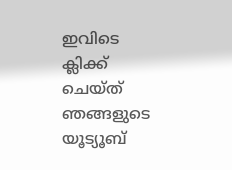ഇവിടെ ക്ലിക്ക് ചെയ്ത് ഞങ്ങളുടെ യൂട്യൂബ്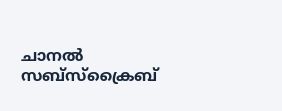ചാനൽ സബ്സ്ക്രൈബ്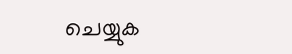ചെയ്യുക